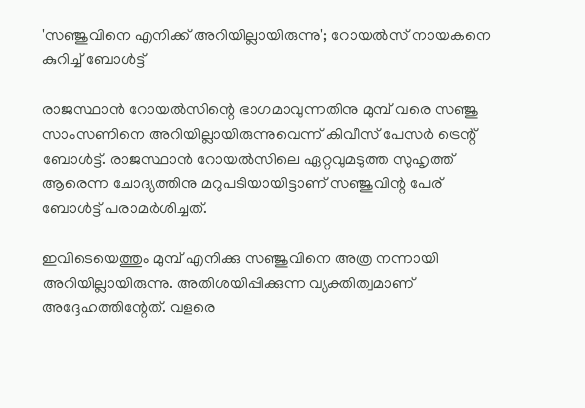'സഞ്ജുവിനെ എനിക്ക് അറിയില്ലായിരുന്നു'; റോയല്‍സ് നായകനെ കുറിച്ച് ബോള്‍ട്ട്

രാജസ്ഥാന്‍ റോയല്‍സിന്റെ ഭാഗമാവുന്നതിനു മുമ്പ് വരെ സഞ്ജു സാംസണിനെ അറിയില്ലായിരുന്നുവെന്ന് കിവീസ് പേസര്‍ ട്രെന്റ് ബോള്‍ട്ട്. രാജസ്ഥാന്‍ റോയല്‍സിലെ ഏറ്റവുമടുത്ത സുഹൃത്ത് ആരെന്ന ചോദ്യത്തിനു മറുപടിയായിട്ടാണ് സഞ്ജുവിന്റ പേര് ബോള്‍ട്ട് പരാമര്‍ശിച്ചത്.

ഇവിടെയെത്തും മുമ്പ് എനിക്കു സഞ്ജുവിനെ അത്ര നന്നായി അറിയില്ലായിരുന്നു. അതിശയിപ്പിക്കുന്ന വ്യക്തിത്വമാണ് അദ്ദേഹത്തിന്റേത്. വളരെ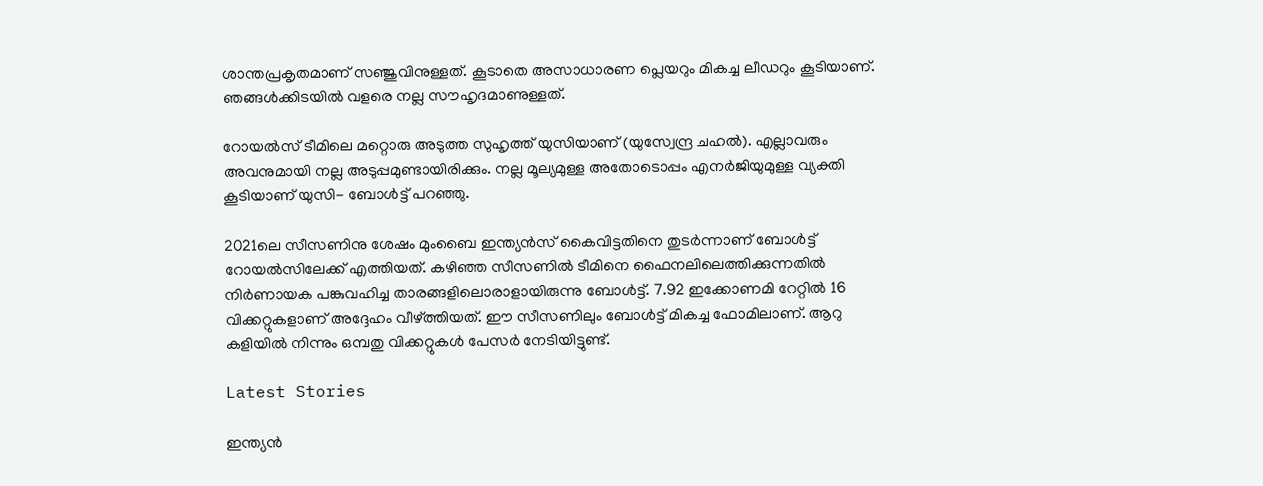ശാന്തപ്രകൃതമാണ് സഞ്ജുവിനുള്ളത്. കൂടാതെ അസാധാരണ പ്ലെയറും മികച്ച ലീഡറും കൂടിയാണ്. ഞങ്ങള്‍ക്കിടയില്‍ വളരെ നല്ല സൗഹൃദമാണുള്ളത്.

റോയല്‍സ് ടീമിലെ മറ്റൊരു അടുത്ത സുഹൃത്ത് യുസിയാണ് (യുസ്വേന്ദ്ര ചഹല്‍). എല്ലാവരും അവനുമായി നല്ല അടുപ്പമുണ്ടായിരിക്കും. നല്ല മൂല്യമുള്ള അതോടൊപ്പം എനര്‍ജിയുമുള്ള വ്യക്തി കൂടിയാണ് യുസി- ബോള്‍ട്ട് പറഞ്ഞു.

2021ലെ സീസണിനു ശേഷം മുംബൈ ഇന്ത്യന്‍സ് കൈവിട്ടതിനെ തുടര്‍ന്നാണ് ബോള്‍ട്ട് റോയല്‍സിലേക്ക് എത്തിയത്. കഴിഞ്ഞ സീസണില്‍ ടീമിനെ ഫൈനലിലെത്തിക്കുന്നതില്‍ നിര്‍ണായക പങ്കുവഹിച്ച താരങ്ങളിലൊരാളായിരുന്നു ബോള്‍ട്ട്. 7.92 ഇക്കോണമി റേറ്റില്‍ 16 വിക്കറ്റുകളാണ് അദ്ദേഹം വീഴ്ത്തിയത്. ഈ സീസണിലും ബോള്‍ട്ട് മികച്ച ഫോമിലാണ്. ആറു കളിയില്‍ നിന്നും ഒമ്പതു വിക്കറ്റുകള്‍ പേസര്‍ നേടിയിട്ടുണ്ട്.

Latest Stories

ഇന്ത്യൻ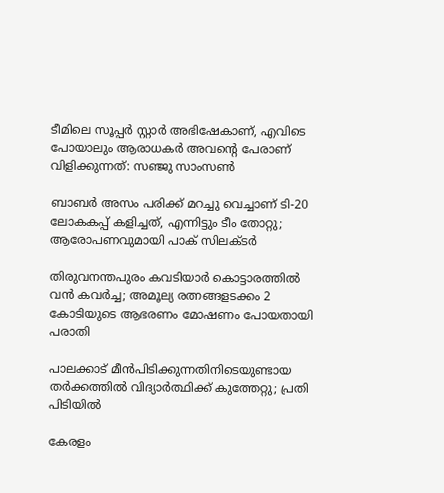ടീമിലെ സൂപ്പർ സ്റ്റാർ അഭിഷേകാണ്, എവിടെ പോയാലും ആരാധകർ അവന്റെ പേരാണ് വിളിക്കുന്നത്: സഞ്ജു സാംസൺ

ബാബർ അസം പരിക്ക് മറച്ചു വെച്ചാണ് ടി-20 ലോകകപ്പ് കളിച്ചത്, എന്നിട്ടും ടീം തോറ്റു; ആരോപണവുമായി പാക് സിലക്ടർ

തിരുവനന്തപുരം കവടിയാർ കൊട്ടാരത്തിൽ വൻ കവർച്ച; അമൂല്യ രത്നങ്ങളടക്കം 2 കോടിയുടെ ആഭരണം മോഷണം പോയതായി പരാതി

പാലക്കാട് മീന്‍പിടിക്കുന്നതിനിടെയുണ്ടായ തർക്കത്തിൽ വിദ്യാർത്ഥിക്ക് കുത്തേറ്റു; പ്രതി പിടിയിൽ

കേരളം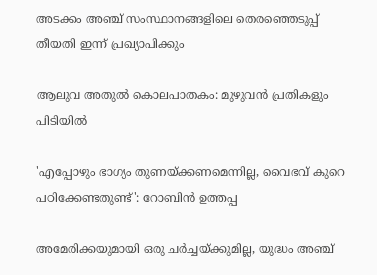അടക്കം അഞ്ച് സംസ്ഥാനങ്ങളിലെ തെരഞ്ഞെടുപ്പ് തീയതി ഇന്ന് പ്രഖ്യാപിക്കും

ആലുവ അതുൽ കൊലപാതകം: മുഴുവൻ പ്രതികളും പിടിയിൽ

'എപ്പോഴും ഭാഗ്യം തുണയ്ക്കണമെന്നില്ല, വൈഭവ് കുറെ പഠിക്കേണ്ടതുണ്ട്': റോബിൻ ഉത്തപ്പ

അമേരിക്കയുമായി ഒരു ചർച്ചയ്ക്കുമില്ല, യുദ്ധം അഞ്ച്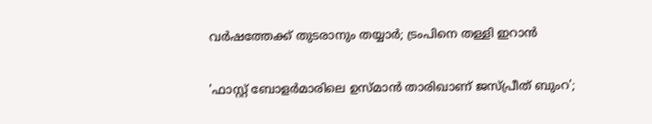വർഷത്തേക്ക് തുടരാനും തയ്യാർ; ട്രംപിനെ തള്ളി ഇറാൻ

'ഫാസ്റ്റ് ബോളർമാരിലെ ഉസ്മാൻ താരിഖാണ് ജസ്പ്രീത് ബുംറ';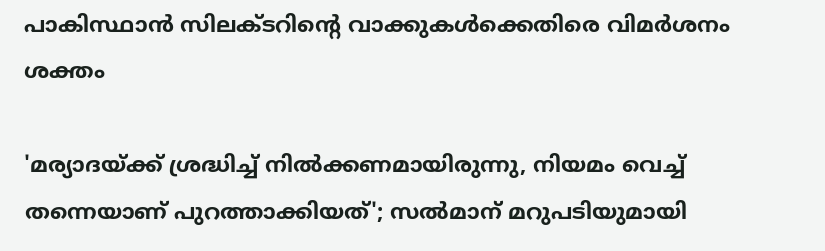പാകിസ്ഥാൻ സിലക്ടറിന്റെ വാക്കുകൾക്കെതിരെ വിമർശനം ശക്തം

'മര്യാദയ്ക്ക് ശ്രദ്ധിച്ച് നിൽക്കണമായിരുന്നു, നിയമം വെച്ച് തന്നെയാണ് പുറത്താക്കിയത്'; സൽമാന് മറുപടിയുമായി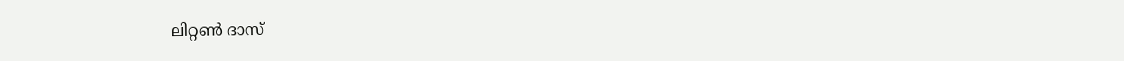ലിറ്റൺ ദാസ്